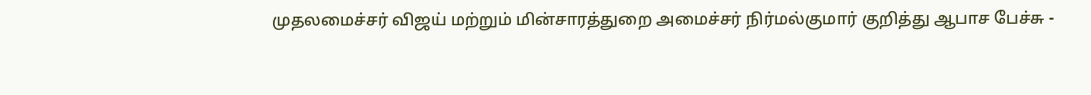முதலமைச்சர் விஜய் மற்றும் மின்சாரத்துறை அமைச்சர் நிர்மல்குமார் குறித்து ஆபாச பேச்சு -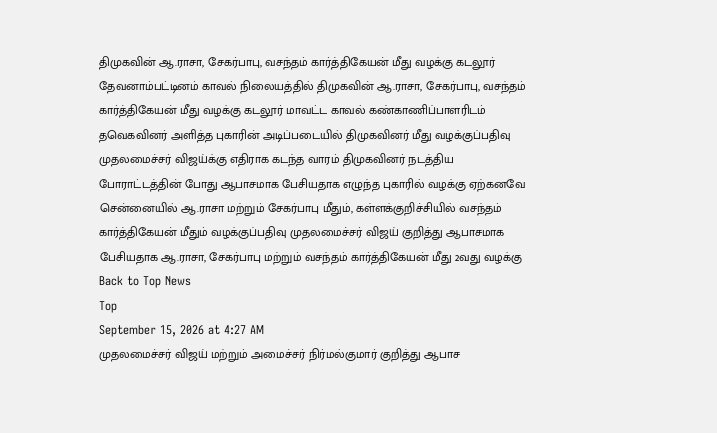திமுகவின் ஆ.ராசா, சேகர்பாபு, வசந்தம் கார்த்திகேயன் மீது வழக்கு கடலூர் தேவனாம்பட்டினம் காவல் நிலையத்தில் திமுகவின் ஆ.ராசா, சேகர்பாபு, வசந்தம் கார்த்திகேயன் மீது வழக்கு கடலூர் மாவட்ட காவல் கண்காணிப்பாளரிடம் தவெகவினர் அளித்த புகாரின் அடிப்படையில் திமுகவினர் மீது வழக்குப்பதிவு முதலமைச்சர் விஜய்க்கு எதிராக கடந்த வாரம் திமுகவினர் நடத்திய போராட்டத்தின் போது ஆபாசமாக பேசியதாக எழுந்த புகாரில் வழக்கு ஏற்கனவே சென்னையில் ஆ.ராசா மற்றும் சேகர்பாபு மீதும், கள்ளக்குறிச்சியில் வசந்தம் கார்த்திகேயன் மீதும் வழக்குப்பதிவு முதலமைச்சர் விஜய் குறித்து ஆபாசமாக பேசியதாக ஆ.ராசா, சேகர்பாபு மற்றும் வசந்தம் கார்த்திகேயன் மீது 2வது வழக்கு
Back to Top News
Top
September 15, 2026 at 4:27 AM
முதலமைச்சர் விஜய் மற்றும் அமைச்சர் நிர்மல்குமார் குறித்து ஆபாச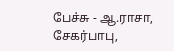பேச்சு - ஆ.ராசா, சேகர்பாபு,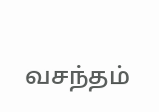வசந்தம்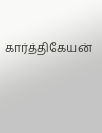கார்த்திகேயன்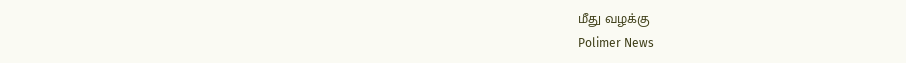மீது வழக்கு
Polimer News